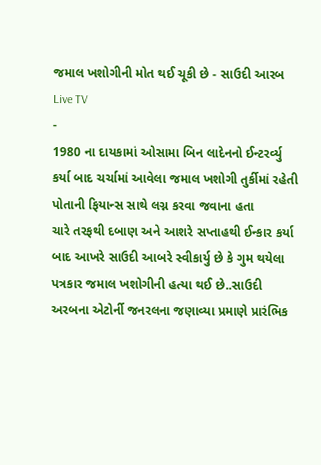જમાલ ખશોગીની મોત થઈ ચૂકી છે - સાઉદી આરબ
Live TV
-
1980 ના દાયકામાં ઓસામા બિન લાદેનનો ઈન્ટરર્વ્યુ કર્યા બાદ ચર્ચામાં આવેલા જમાલ ખશોગી તુર્કીમાં રહેતી પોતાની ફિયાન્સ સાથે લગ્ન કરવા જવાના હતા
ચારે તરફથી દબાણ અને આશરે સપ્તાહથી ઈન્કાર કર્યા બાદ આખરે સાઉદી આબરે સ્વીકાર્યુ છે કે ગુમ થયેલા પત્રકાર જમાલ ખશોગીની હત્યા થઈ છે..સાઉદી અરબના એટોર્ની જનરલના જણાવ્યા પ્રમાણે પ્રારંભિક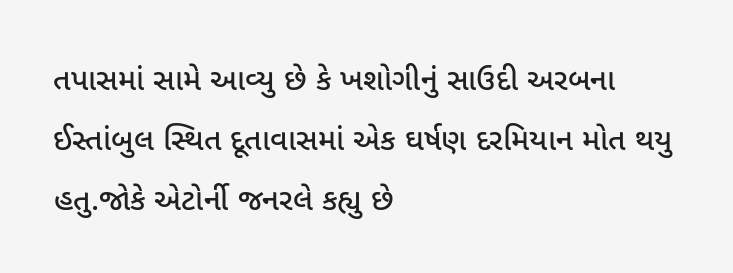તપાસમાં સામે આવ્યુ છે કે ખશોગીનું સાઉદી અરબના ઈસ્તાંબુલ સ્થિત દૂતાવાસમાં એક ઘર્ષણ દરમિયાન મોત થયુ હતુ.જોકે એટોર્ની જનરલે કહ્યુ છે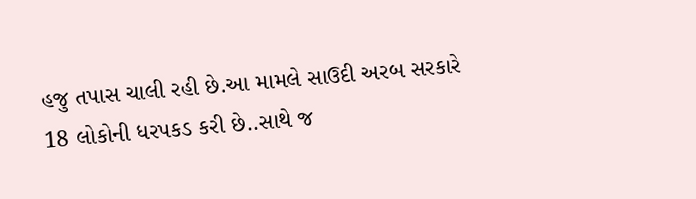હજુ તપાસ ચાલી રહી છે.આ મામલે સાઉદી અરબ સરકારે 18 લોકોની ધરપકડ કરી છે..સાથે જ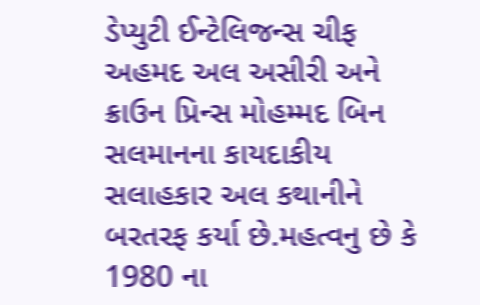ડેપ્યુટી ઈન્ટેલિજન્સ ચીફ અહમદ અલ અસીરી અને ક્રાઉન પ્રિન્સ મોહમ્મદ બિન સલમાનના કાયદાકીય સલાહકાર અલ કથાનીને બરતરફ કર્યા છે.મહત્વનુ છે કે 1980 ના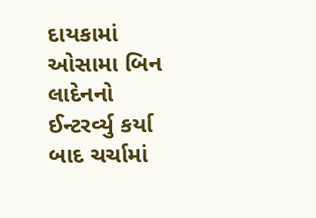દાયકામાં ઓસામા બિન લાદેનનો ઈન્ટરર્વ્યુ કર્યા બાદ ચર્ચામાં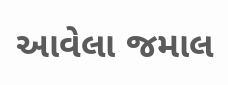આવેલા જમાલ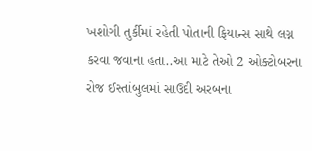ખશોગી તુર્કીમાં રહેતી પોતાની ફિયાન્સ સાથે લગ્ન કરવા જવાના હતા..આ માટે તેઓ 2 ઓક્ટોબરના રોજ ઈસ્તાંબુલમાં સાઉદી અરબના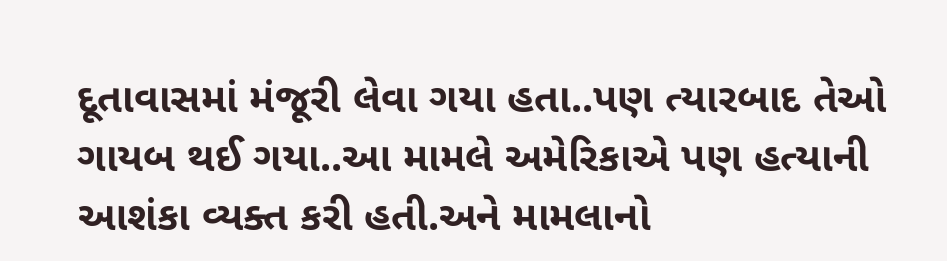દૂતાવાસમાં મંજૂરી લેવા ગયા હતા..પણ ત્યારબાદ તેઓ ગાયબ થઈ ગયા..આ મામલે અમેરિકાએ પણ હત્યાની આશંકા વ્યક્ત કરી હતી.અને મામલાનો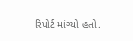રિપોર્ટ માંગ્યો હતો.